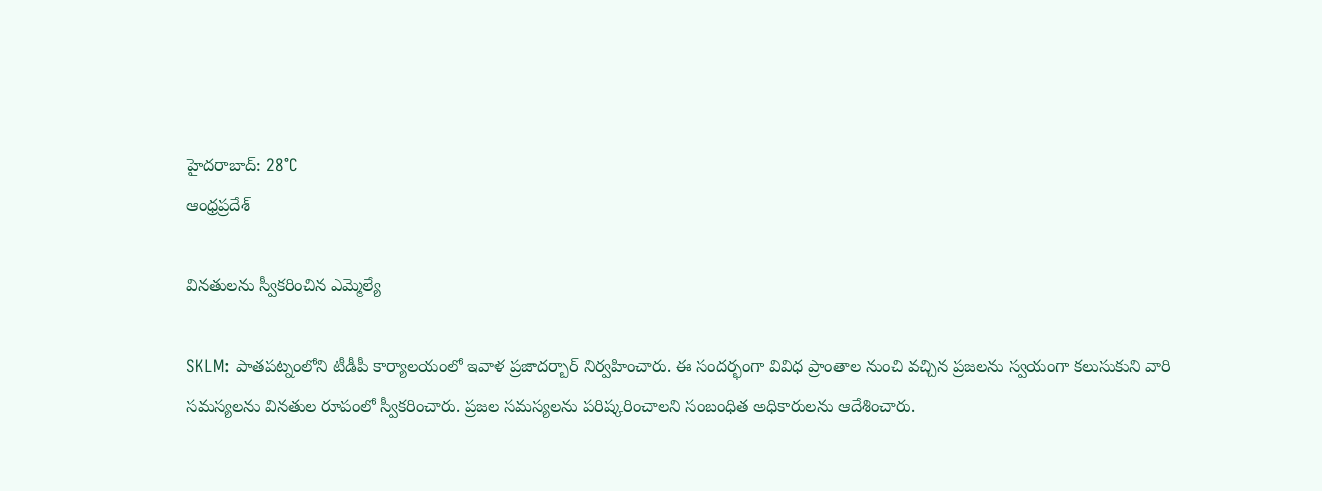హైదరాబాద్: 28°C
ఆంధ్రప్రదేశ్

వినతులను స్వీకరించిన ఎమ్మెల్యే

SKLM: పాతపట్నంలోని టీడీపీ కార్యాలయంలో ఇవాళ ప్రజాదర్బార్‌ నిర్వహించారు. ఈ సందర్భంగా వివిధ ప్రాంతాల నుంచి వచ్చిన ప్రజలను స్వయంగా కలుసుకుని వారి సమస్యలను వినతుల రూపంలో స్వీకరించారు. ప్రజల సమస్యలను పరిష్కరించాలని సంబంధిత అధికారులను ఆదేశించారు.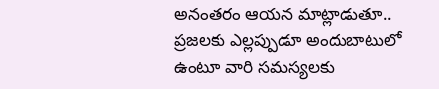అనంతరం ఆయన మాట్లాడుతూ.. ప్రజలకు ఎల్లప్పుడూ అందుబాటులో ఉంటూ వారి సమస్యలకు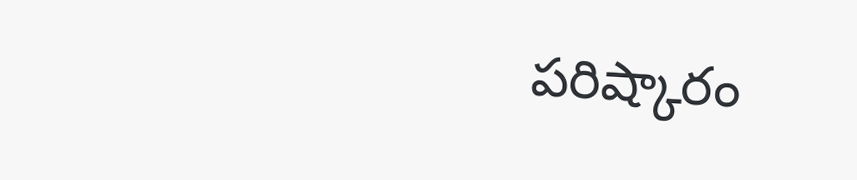పరిష్కారం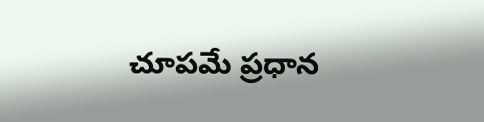చూపమే ప్రధాన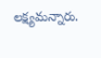లక్ష్యమన్నారు.